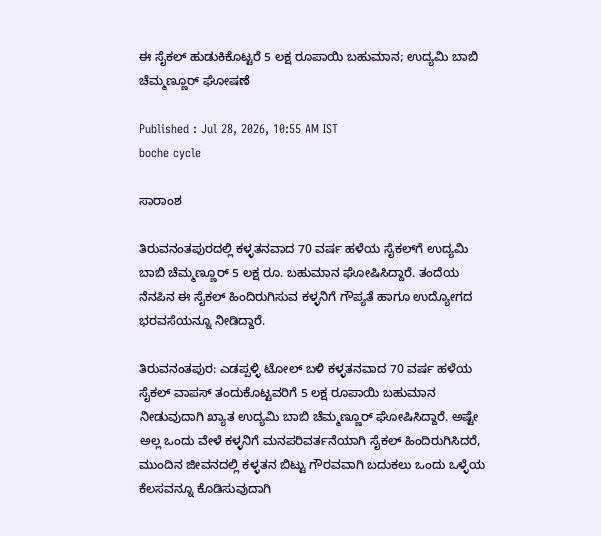ಈ ಸೈಕಲ್ ಹುಡುಕಿಕೊಟ್ಟರೆ 5 ಲಕ್ಷ ರೂಪಾಯಿ ಬಹುಮಾನ; ಉದ್ಯಮಿ ಬಾಬಿ ಚೆಮ್ಮಣ್ಣೂರ್ ಘೋಷಣೆ

Published : Jul 28, 2026, 10:55 AM IST
boche cycle

ಸಾರಾಂಶ

ತಿರುವನಂತಪುರದಲ್ಲಿ ಕಳ್ಳತನವಾದ 70 ವರ್ಷ ಹಳೆಯ ಸೈಕಲ್‌ಗೆ ಉದ್ಯಮಿ ಬಾಬಿ ಚೆಮ್ಮಣ್ಣೂರ್ 5 ಲಕ್ಷ ರೂ. ಬಹುಮಾನ ಘೋಷಿಸಿದ್ದಾರೆ. ತಂದೆಯ ನೆನಪಿನ ಈ ಸೈಕಲ್ ಹಿಂದಿರುಗಿಸುವ ಕಳ್ಳನಿಗೆ ಗೌಪ್ಯತೆ ಹಾಗೂ ಉದ್ಯೋಗದ ಭರವಸೆಯನ್ನೂ ನೀಡಿದ್ದಾರೆ.

ತಿರುವನಂತಪುರ: ಎಡಪ್ಪಳ್ಳಿ ಟೋಲ್ ಬಳಿ ಕಳ್ಳತನವಾದ 70 ವರ್ಷ ಹಳೆಯ ಸೈಕಲ್ ವಾಪಸ್ ತಂದುಕೊಟ್ಟವರಿಗೆ 5 ಲಕ್ಷ ರೂಪಾಯಿ ಬಹುಮಾನ ನೀಡುವುದಾಗಿ ಖ್ಯಾತ ಉದ್ಯಮಿ ಬಾಬಿ ಚೆಮ್ಮಣ್ಣೂರ್ ಘೋಷಿಸಿದ್ದಾರೆ. ಅಷ್ಟೇ ಅಲ್ಲ ಒಂದು ವೇಳೆ ಕಳ್ಳನಿಗೆ ಮನಪರಿವರ್ತನೆಯಾಗಿ ಸೈಕಲ್ ಹಿಂದಿರುಗಿಸಿದರೆ, ಮುಂದಿನ ಜೀವನದಲ್ಲಿ ಕಳ್ಳತನ ಬಿಟ್ಟು ಗೌರವವಾಗಿ ಬದುಕಲು ಒಂದು ಒಳ್ಳೆಯ ಕೆಲಸವನ್ನೂ ಕೊಡಿಸುವುದಾಗಿ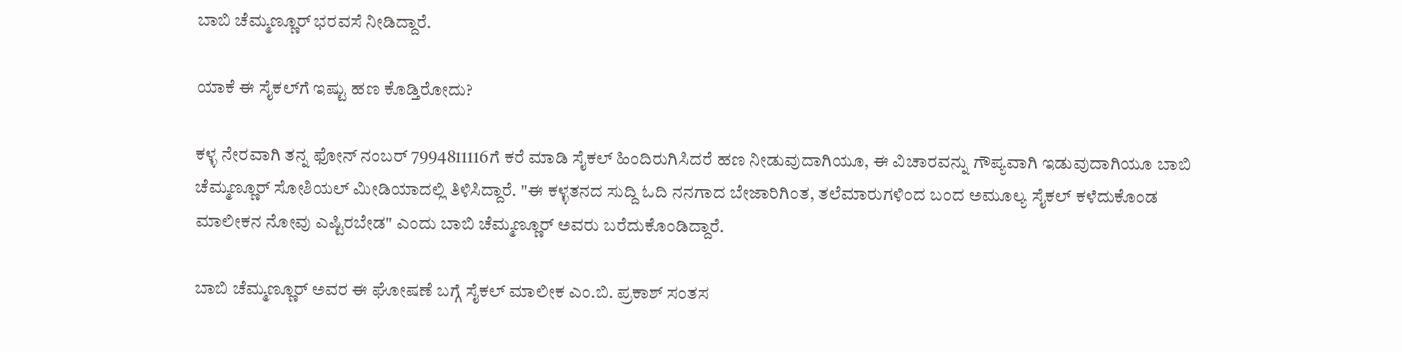ಬಾಬಿ ಚೆಮ್ಮಣ್ಣೂರ್ ಭರವಸೆ ನೀಡಿದ್ದಾರೆ.

ಯಾಕೆ ಈ ಸೈಕಲ್‌ಗೆ ಇಷ್ಟು ಹಣ ಕೊಡ್ತಿರೋದು?

ಕಳ್ಳ ನೇರವಾಗಿ ತನ್ನ ಫೋನ್ ನಂಬರ್ 7994811116ಗೆ ಕರೆ ಮಾಡಿ ಸೈಕಲ್ ಹಿಂದಿರುಗಿಸಿದರೆ ಹಣ ನೀಡುವುದಾಗಿಯೂ, ಈ ವಿಚಾರವನ್ನು ಗೌಪ್ಯವಾಗಿ ಇಡುವುದಾಗಿಯೂ ಬಾಬಿ ಚೆಮ್ಮಣ್ಣೂರ್ ಸೋಶಿಯಲ್ ಮೀಡಿಯಾದಲ್ಲಿ ತಿಳಿಸಿದ್ದಾರೆ. "ಈ ಕಳ್ಳತನದ ಸುದ್ದಿ ಓದಿ ನನಗಾದ ಬೇಜಾರಿಗಿಂತ, ತಲೆಮಾರುಗಳಿಂದ ಬಂದ ಅಮೂಲ್ಯ ಸೈಕಲ್ ಕಳೆದುಕೊಂಡ ಮಾಲೀಕನ ನೋವು ಎಷ್ಟಿರಬೇಡ" ಎಂದು ಬಾಬಿ ಚೆಮ್ಮಣ್ಣೂರ್ ಅವರು ಬರೆದುಕೊಂಡಿದ್ದಾರೆ.

ಬಾಬಿ ಚೆಮ್ಮಣ್ಣೂರ್ ಅವರ ಈ ಘೋಷಣೆ ಬಗ್ಗೆ ಸೈಕಲ್ ಮಾಲೀಕ ಎಂ.ಬಿ. ಪ್ರಕಾಶ್ ಸಂತಸ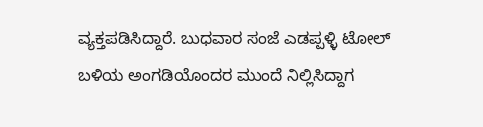ವ್ಯಕ್ತಪಡಿಸಿದ್ದಾರೆ. ಬುಧವಾರ ಸಂಜೆ ಎಡಪ್ಪಳ್ಳಿ ಟೋಲ್ ಬಳಿಯ ಅಂಗಡಿಯೊಂದರ ಮುಂದೆ ನಿಲ್ಲಿಸಿದ್ದಾಗ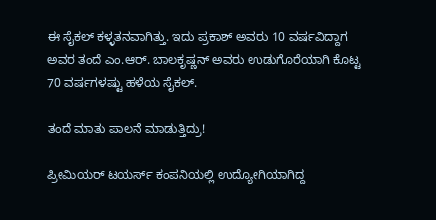ಈ ಸೈಕಲ್ ಕಳ್ಳತನವಾಗಿತ್ತು. ಇದು ಪ್ರಕಾಶ್ ಅವರು 10 ವರ್ಷವಿದ್ದಾಗ ಅವರ ತಂದೆ ಎಂ.ಆರ್. ಬಾಲಕೃಷ್ಣನ್ ಅವರು ಉಡುಗೊರೆಯಾಗಿ ಕೊಟ್ಟ 70 ವರ್ಷಗಳಷ್ಟು ಹಳೆಯ ಸೈಕಲ್.

ತಂದೆ ಮಾತು ಪಾಲನೆ ಮಾಡುತ್ತಿದ್ರು!

ಪ್ರೀಮಿಯರ್ ಟಯರ್ಸ್ ಕಂಪನಿಯಲ್ಲಿ ಉದ್ಯೋಗಿಯಾಗಿದ್ದ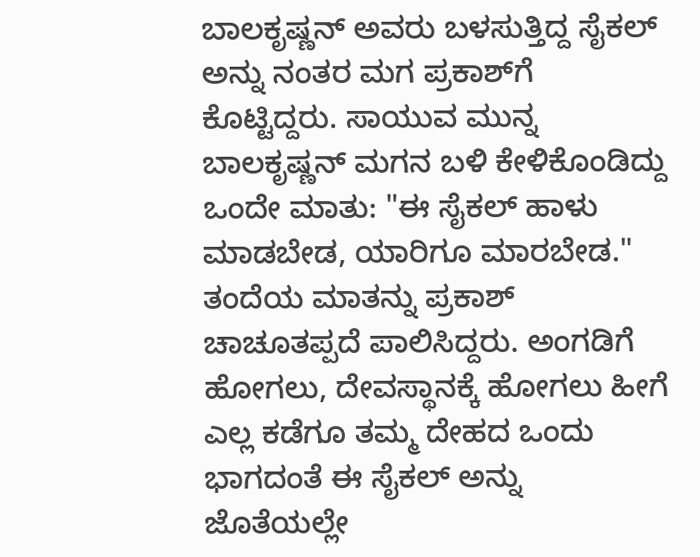ಬಾಲಕೃಷ್ಣನ್ ಅವರು ಬಳಸುತ್ತಿದ್ದ ಸೈಕಲ್ ಅನ್ನು ನಂತರ ಮಗ ಪ್ರಕಾಶ್‌ಗೆ ಕೊಟ್ಟಿದ್ದರು. ಸಾಯುವ ಮುನ್ನ ಬಾಲಕೃಷ್ಣನ್ ಮಗನ ಬಳಿ ಕೇಳಿಕೊಂಡಿದ್ದು ಒಂದೇ ಮಾತು: "ಈ ಸೈಕಲ್ ಹಾಳು ಮಾಡಬೇಡ, ಯಾರಿಗೂ ಮಾರಬೇಡ." ತಂದೆಯ ಮಾತನ್ನು ಪ್ರಕಾಶ್ ಚಾಚೂತಪ್ಪದೆ ಪಾಲಿಸಿದ್ದರು. ಅಂಗಡಿಗೆ ಹೋಗಲು, ದೇವಸ್ಥಾನಕ್ಕೆ ಹೋಗಲು ಹೀಗೆ ಎಲ್ಲ ಕಡೆಗೂ ತಮ್ಮ ದೇಹದ ಒಂದು ಭಾಗದಂತೆ ಈ ಸೈಕಲ್ ಅನ್ನು ಜೊತೆಯಲ್ಲೇ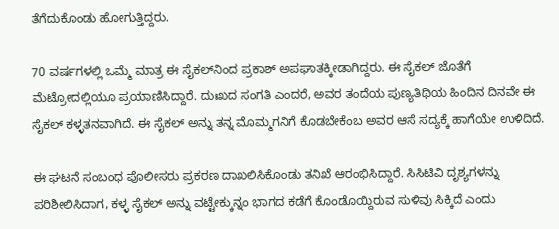ತೆಗೆದುಕೊಂಡು ಹೋಗುತ್ತಿದ್ದರು.

70 ವರ್ಷಗಳಲ್ಲಿ ಒಮ್ಮೆ ಮಾತ್ರ ಈ ಸೈಕಲ್‌ನಿಂದ ಪ್ರಕಾಶ್ ಅಪಘಾತಕ್ಕೀಡಾಗಿದ್ದರು. ಈ ಸೈಕಲ್ ಜೊತೆಗೆ ಮೆಟ್ರೋದಲ್ಲಿಯೂ ಪ್ರಯಾಣಿಸಿದ್ದಾರೆ. ದುಃಖದ ಸಂಗತಿ ಎಂದರೆ, ಅವರ ತಂದೆಯ ಪುಣ್ಯತಿಥಿಯ ಹಿಂದಿನ ದಿನವೇ ಈ ಸೈಕಲ್ ಕಳ್ಳತನವಾಗಿದೆ. ಈ ಸೈಕಲ್ ಅನ್ನು ತನ್ನ ಮೊಮ್ಮಗನಿಗೆ ಕೊಡಬೇಕೆಂಬ ಅವರ ಆಸೆ ಸದ್ಯಕ್ಕೆ ಹಾಗೆಯೇ ಉಳಿದಿದೆ.

ಈ ಘಟನೆ ಸಂಬಂಧ ಪೊಲೀಸರು ಪ್ರಕರಣ ದಾಖಲಿಸಿಕೊಂಡು ತನಿಖೆ ಆರಂಭಿಸಿದ್ದಾರೆ. ಸಿಸಿಟಿವಿ ದೃಶ್ಯಗಳನ್ನು ಪರಿಶೀಲಿಸಿದಾಗ, ಕಳ್ಳ ಸೈಕಲ್ ಅನ್ನು ವಟ್ಟೇಕ್ಕುನ್ನಂ ಭಾಗದ ಕಡೆಗೆ ಕೊಂಡೊಯ್ದಿರುವ ಸುಳಿವು ಸಿಕ್ಕಿದೆ ಎಂದು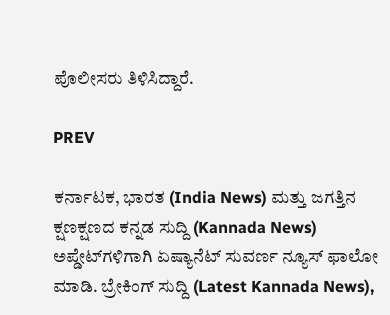ಪೊಲೀಸರು ತಿಳಿಸಿದ್ದಾರೆ.

PREV

ಕರ್ನಾಟಕ, ಭಾರತ (India News) ಮತ್ತು ಜಗತ್ತಿನ ಕ್ಷಣಕ್ಷಣದ ಕನ್ನಡ ಸುದ್ದಿ (Kannada News) ಅಪ್ಡೇಟ್‌ಗಳಿಗಾಗಿ ಏಷ್ಯಾನೆಟ್ ಸುವರ್ಣ ನ್ಯೂಸ್‌ ಫಾಲೋ ಮಾಡಿ. ಬ್ರೇಕಿಂಗ್ ಸುದ್ದಿ (Latest Kannada News),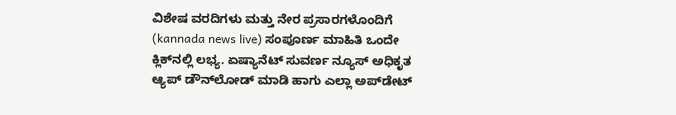ವಿಶೇಷ ವರದಿಗಳು ಮತ್ತು ನೇರ ಪ್ರಸಾರಗಳೊಂದಿಗೆ (kannada news live) ಸಂಪೂರ್ಣ ಮಾಹಿತಿ ಒಂದೇ ಕ್ಲಿಕ್‌ನಲ್ಲಿ ಲಭ್ಯ. ಏಷ್ಯಾನೆಟ್ ಸುವರ್ಣ ನ್ಯೂಸ್ ಅಧಿಕೃತ ಆ್ಯಪ್ ಡೌನ್‌ಲೋಡ್ ಮಾಡಿ ಹಾಗು ಎಲ್ಲಾ ಅಪ್‌ಡೇಟ್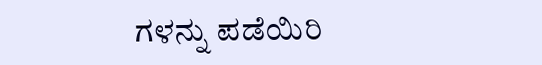ಗಳನ್ನು ಪಡೆಯಿರಿ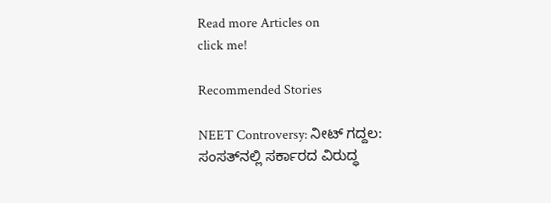Read more Articles on
click me!

Recommended Stories

NEET Controversy: ನೀಟ್ ಗದ್ದಲ: ಸಂಸತ್‌ನಲ್ಲಿ ಸರ್ಕಾರದ ವಿರುದ್ಧ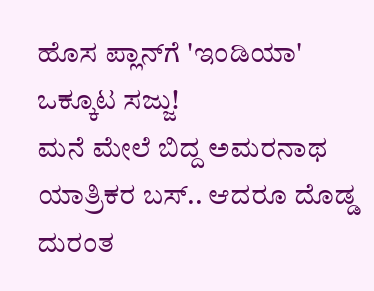ಹೊಸ ಪ್ಲಾನ್‌ಗೆ 'ಇಂಡಿಯಾ' ಒಕ್ಕೂಟ ಸಜ್ಜು!
ಮನೆ ಮೇಲೆ ಬಿದ್ದ ಅಮರನಾಥ ಯಾತ್ರಿಕರ ಬಸ್‌.. ಆದರೂ ದೊಡ್ಡ ದುರಂತ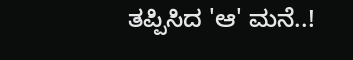ತಪ್ಪಿಸಿದ 'ಆ' ಮನೆ..!